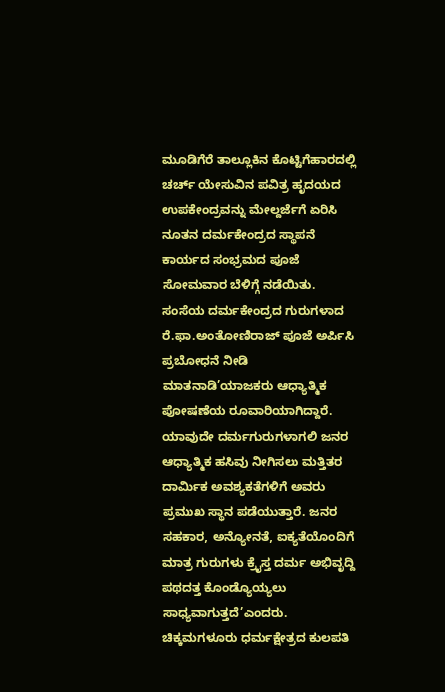ಮೂಡಿಗೆರೆ ತಾಲ್ಲೂಕಿನ ಕೊಟ್ಟಿಗೆಹಾರದಲ್ಲಿ ಚರ್ಚ್ ಯೇಸುವಿನ ಪವಿತ್ರ ಹೃದಯದ ಉಪಕೇಂದ್ರವನ್ನು ಮೇಲ್ದರ್ಜೆಗೆ ಏರಿಸಿ ನೂತನ ದರ್ಮಕೇಂದ್ರದ ಸ್ಥಾಪನೆ ಕಾರ್ಯದ ಸಂಭ್ರಮದ ಪೂಜೆ ಸೋಮವಾರ ಬೆಳಿಗ್ಗೆ ನಡೆಯಿತು.
ಸಂಸೆಯ ದರ್ಮಕೇಂದ್ರದ ಗುರುಗಳಾದ ರೆ.ಫಾ.ಅಂತೋಣಿರಾಜ್ ಪೂಜೆ ಅರ್ಪಿಸಿ ಪ್ರಬೋಧನೆ ನೀಡಿ ಮಾತನಾಡಿ’ಯಾಜಕರು ಆಧ್ಯಾತ್ಮಿಕ ಪೋಷಣೆಯ ರೂವಾರಿಯಾಗಿದ್ದಾರೆ. ಯಾವುದೇ ದರ್ಮಗುರುಗಳಾಗಲಿ ಜನರ ಆಧ್ಯಾತ್ಮಿಕ ಹಸಿವು ನೀಗಿಸಲು ಮತ್ತಿತರ ದಾರ್ಮಿಕ ಅವಶ್ಯಕತೆಗಳಿಗೆ ಅವರು ಪ್ರಮುಖ ಸ್ಥಾನ ಪಡೆಯುತ್ತಾರೆ. ಜನರ ಸಹಕಾರ, ಅನ್ಯೋನತೆ, ಐಕ್ಯತೆಯೊಂದಿಗೆ ಮಾತ್ರ ಗುರುಗಳು ಕ್ರೈಸ್ತ ದರ್ಮ ಅಭಿವೃದ್ದಿ ಪಥದತ್ತ ಕೊಂಡ್ಯೊಯ್ಯಲು ಸಾಧ್ಯವಾಗುತ್ತದೆ’ಎಂದರು.
ಚಿಕ್ಕಮಗಳೂರು ಧರ್ಮಕ್ಷೇತ್ರದ ಕುಲಪತಿ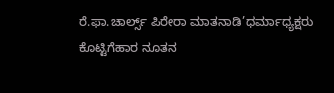ರೆ.ಫಾ.ಚಾರ್ಲ್ಸ್ ಪಿರೇರಾ ಮಾತನಾಡಿ’ಧರ್ಮಾಧ್ಯಕ್ಷರು ಕೊಟ್ಟಿಗೆಹಾರ ನೂತನ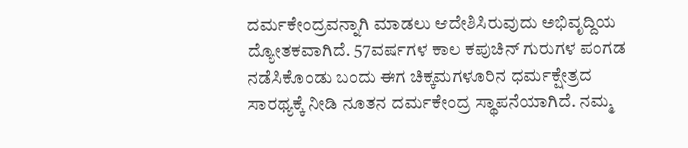ದರ್ಮಕೇಂದ್ರವನ್ನಾಗಿ ಮಾಡಲು ಆದೇಶಿಸಿರುವುದು ಅಭಿವೃದ್ದಿಯ ದ್ಯೋತಕವಾಗಿದೆ. 57ವರ್ಷಗಳ ಕಾಲ ಕಪುಚಿನ್ ಗುರುಗಳ ಪಂಗಡ ನಡೆಸಿಕೊಂಡು ಬಂದು ಈಗ ಚಿಕ್ಕಮಗಳೂರಿನ ಧರ್ಮಕ್ಷೇತ್ರದ ಸಾರಥ್ಯಕ್ಕೆ ನೀಡಿ ನೂತನ ದರ್ಮಕೇಂದ್ರ ಸ್ಥಾಪನೆಯಾಗಿದೆ. ನಮ್ಮ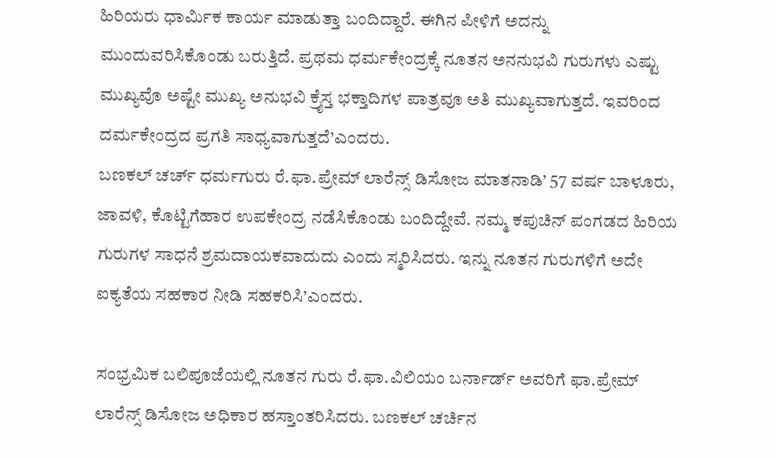ಹಿರಿಯರು ಧಾರ್ಮಿಕ ಕಾರ್ಯ ಮಾಡುತ್ತಾ ಬಂದಿದ್ದಾರೆ. ಈಗಿನ ಪೀಳಿಗೆ ಅದನ್ನು ಮುಂದುವರಿಸಿಕೊಂಡು ಬರುತ್ತಿದೆ. ಪ್ರಥಮ ಧರ್ಮಕೇಂದ್ರಕ್ಕೆ ನೂತನ ಅನನುಭವಿ ಗುರುಗಳು ಎಷ್ಟು ಮುಖ್ಯವೊ ಅಷ್ಟೇ ಮುಖ್ಯ ಅನುಭವಿ ಕ್ರೈಸ್ತ ಭಕ್ತಾದಿಗಳ ಪಾತ್ರವೂ ಅತಿ ಮುಖ್ಯವಾಗುತ್ತದೆ. ಇವರಿಂದ ದರ್ಮಕೇಂದ್ರದ ಪ್ರಗತಿ ಸಾಧ್ಯವಾಗುತ್ತದೆ’ಎಂದರು.
ಬಣಕಲ್ ಚರ್ಚ್ ಧರ್ಮಗುರು ರೆ.ಫಾ.ಪ್ರೇಮ್ ಲಾರೆನ್ಸ್ ಡಿಸೋಜ ಮಾತನಾಡಿ’ 57 ವರ್ಷ ಬಾಳೂರು, ಜಾವಳಿ, ಕೊಟ್ಟಿಗೆಹಾರ ಉಪಕೇಂದ್ರ ನಡೆಸಿಕೊಂಡು ಬಂದಿದ್ದೇವೆ. ನಮ್ಮ ಕಪುಚಿನ್ ಪಂಗಡದ ಹಿರಿಯ ಗುರುಗಳ ಸಾಧನೆ ಶ್ರಮದಾಯಕವಾದುದು ಎಂದು ಸ್ಮರಿಸಿದರು. ಇನ್ನು ನೂತನ ಗುರುಗಳಿಗೆ ಅದೇ ಐಕ್ಯತೆಯ ಸಹಕಾರ ನೀಡಿ ಸಹಕರಿಸಿ’ಎಂದರು.

ಸಂಭ್ರಮಿಕ ಬಲಿಪೂಜೆಯಲ್ಲಿ ನೂತನ ಗುರು ರೆ.ಫಾ.ವಿಲಿಯಂ ಬರ್ನಾರ್ಡ್ ಅವರಿಗೆ ಫಾ.ಪ್ರೇಮ್ ಲಾರೆನ್ಸ್ ಡಿಸೋಜ ಅಧಿಕಾರ ಹಸ್ತಾಂತರಿಸಿದರು. ಬಣಕಲ್ ಚರ್ಚಿನ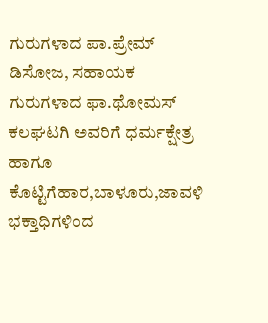ಗುರುಗಳಾದ ಪಾ.ಪ್ರೇಮ್ ಡಿಸೋಜ, ಸಹಾಯಕ ಗುರುಗಳಾದ ಫಾ.ಥೋಮಸ್ ಕಲಘಟಗಿ ಅವರಿಗೆ ಧರ್ಮಕ್ಷೇತ್ರ ಹಾಗೂ ಕೊಟ್ಟಿಗೆಹಾರ,ಬಾಳೂರು,ಜಾವಳಿ ಭಕ್ತಾಧಿಗಳಿಂದ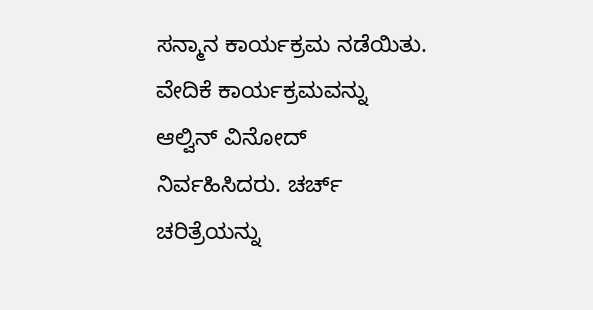ಸನ್ಮಾನ ಕಾರ್ಯಕ್ರಮ ನಡೆಯಿತು.
ವೇದಿಕೆ ಕಾರ್ಯಕ್ರಮವನ್ನು ಆಲ್ವಿನ್ ವಿನೋದ್ ನಿರ್ವಹಿಸಿದರು. ಚರ್ಚ್ ಚರಿತ್ರೆಯನ್ನು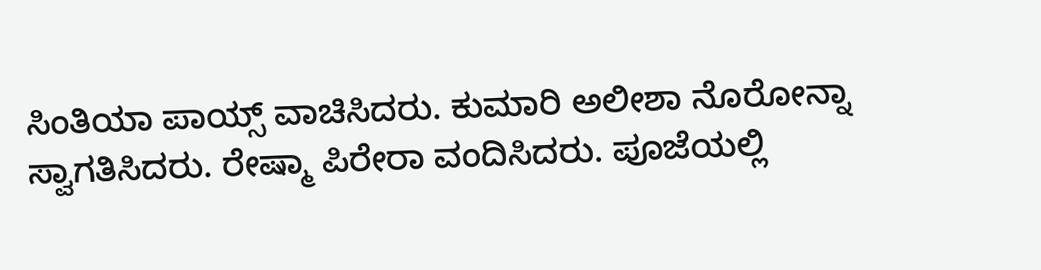ಸಿಂತಿಯಾ ಪಾಯ್ಸ್ ವಾಚಿಸಿದರು. ಕುಮಾರಿ ಅಲೀಶಾ ನೊರೋನ್ನಾ ಸ್ವಾಗತಿಸಿದರು. ರೇಷ್ಮಾ ಪಿರೇರಾ ವಂದಿಸಿದರು. ಪೂಜೆಯಲ್ಲಿ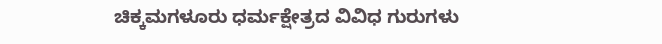ಚಿಕ್ಕಮಗಳೂರು ಧರ್ಮಕ್ಷೇತ್ರದ ವಿವಿಧ ಗುರುಗಳು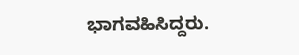ಭಾಗವಹಿಸಿದ್ದರು.